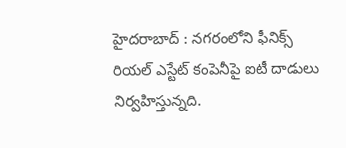హైదరాబాద్ : నగరంలోని ఫీనిక్స్ రియల్ ఎస్టేట్ కంపెనీపై ఐటీ దాడులు నిర్వహిస్తున్నది.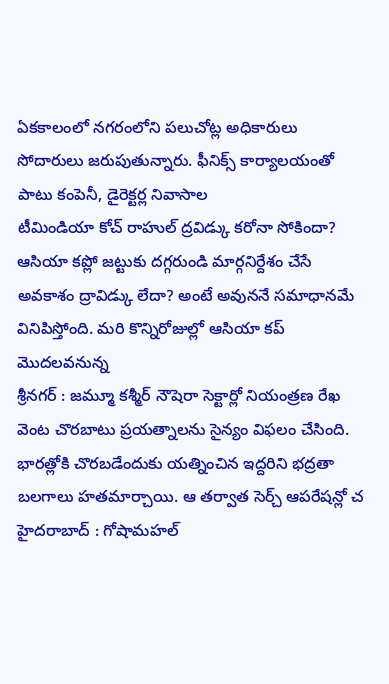ఏకకాలంలో నగరంలోని పలుచోట్ల అధికారులు సోదారులు జరుపుతున్నారు. ఫీనిక్స్ కార్యాలయంతో పాటు కంపెనీ, డైరెక్టర్ల నివాసాల
టీమిండియా కోచ్ రాహుల్ ద్రవిడ్కు కరోనా సోకిందా? ఆసియా కప్లో జట్టుకు దగ్గరుండి మార్గనిర్దేశం చేసే అవకాశం ద్రావిడ్కు లేదా? అంటే అవుననే సమాధానమే వినిపిస్తోంది. మరి కొన్నిరోజుల్లో ఆసియా కప్ మొదలవనున్న
శ్రీనగర్ : జమ్మూ కశ్మీర్ నౌషెరా సెక్టార్లో నియంత్రణ రేఖ వెంట చొరబాటు ప్రయత్నాలను సైన్యం విఫలం చేసింది. భారత్లోకి చొరబడేందుకు యత్నించిన ఇద్దరిని భద్రతా బలగాలు హతమార్చాయి. ఆ తర్వాత సెర్చ్ ఆపరేషన్లో చ
హైదరాబాద్ : గోషామహల్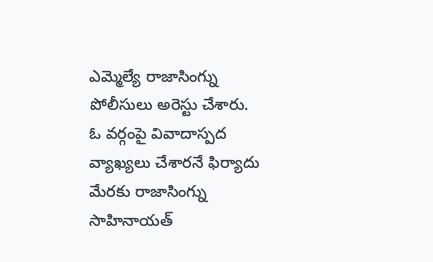ఎమ్మెల్యే రాజాసింగ్ను పోలీసులు అరెస్టు చేశారు. ఓ వర్గంపై వివాదాస్పద వ్యాఖ్యలు చేశారనే ఫిర్యాదు మేరకు రాజాసింగ్ను సాహినాయత్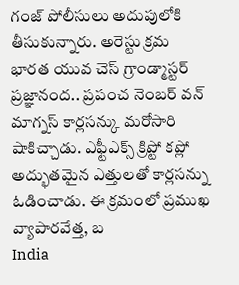గంజ్ పోలీసులు అదుపులోకి తీసుకున్నారు. అరెస్టు క్రమ
భారత యువ చెస్ గ్రాండ్మాస్టర్ ప్రజ్ఞానంద.. ప్రపంచ నెంబర్ వన్ మాగ్నస్ కార్లసన్కు మరోసారి షాకిచ్చాడు. ఎఫ్టీఎక్స్ క్రిప్టో కప్లో అద్భుతమైన ఎత్తులతో కార్లసన్ను ఓడించాడు. ఈ క్రమంలో ప్రముఖ వ్యాపారవేత్త, బ
India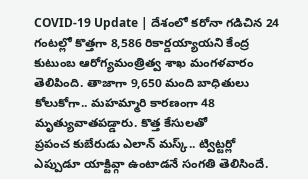COVID-19 Update | దేశంలో కరోనా గడిచిన 24 గంటల్లో కొత్తగా 8,586 రికార్డయ్యాయని కేంద్ర కుటుంబ ఆరోగ్యమంత్రిత్వ శాఖ మంగళవారం తెలిపింది. తాజాగా 9,650 మంది బాధితులు కోలుకోగా.. మహమ్మారి కారణంగా 48 మృత్యువాతపడ్డారు. కొత్త కేసులతో
ప్రపంచ కుబేరుడు ఎలాన్ మస్క్.. ట్విట్టర్లో ఎప్పుడూ యాక్టివ్గా ఉంటాడనే సంగతి తెలిసిందే.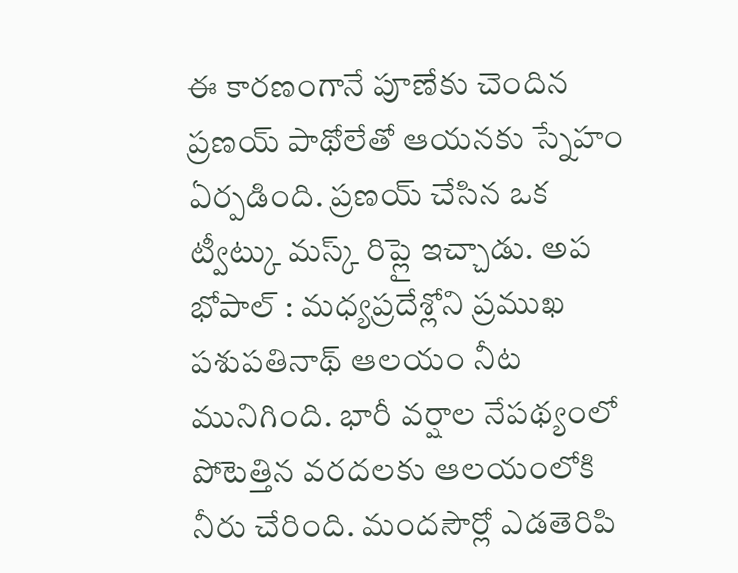ఈ కారణంగానే పూణేకు చెందిన ప్రణయ్ పాథోలేతో ఆయనకు స్నేహం ఏర్పడింది. ప్రణయ్ చేసిన ఒక ట్వీట్కు మస్క్ రిప్లై ఇచ్చాడు. అప
భోపాల్ : మధ్యప్రదేశ్లోని ప్రముఖ పశుపతినాథ్ ఆలయం నీట మునిగింది. భారీ వర్షాల నేపథ్యంలో పోటెత్తిన వరదలకు ఆలయంలోకి నీరు చేరింది. మందసౌర్లో ఎడతెరిపి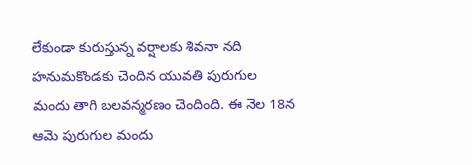లేకుండా కురుస్తున్న వర్షాలకు శివనా నది
హనుమకొండకు చెందిన యువతి పురుగుల మందు తాగి బలవన్మరణం చెందింది. ఈ నెల 18న ఆమె పురుగుల మందు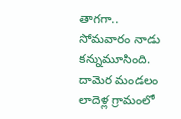తాగగా.. సోమవారం నాడు కన్నుమూసింది. దామెర మండలం లాదెళ్ల గ్రామంలో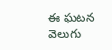ఈ ఘటన వెలుగు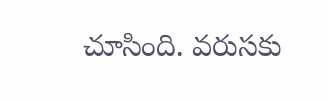చూసింది. వరుసకు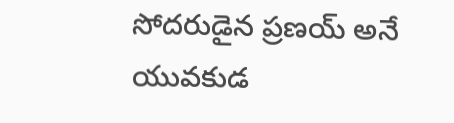సోదరుడైన ప్రణయ్ అనే యువకుడ